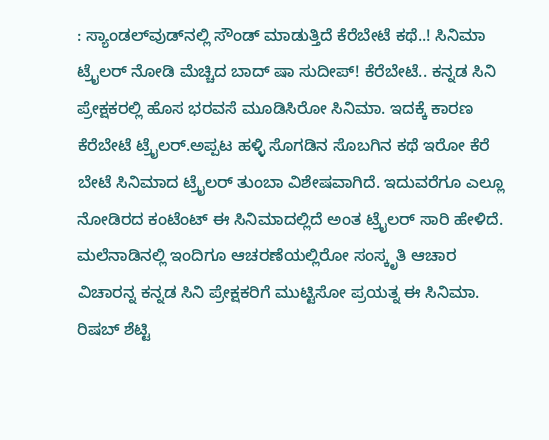: ಸ್ಯಾಂಡಲ್‌ವುಡ್‌ನಲ್ಲಿ ಸೌಂಡ್ ಮಾಡುತ್ತಿದೆ ಕೆರೆಬೇಟೆ ಕಥೆ..! ಸಿನಿಮಾ ಟ್ರೈಲರ್ ನೋಡಿ ಮೆಚ್ಚಿದ ಬಾದ್ ಷಾ ಸುದೀಪ್! ಕೆರೆಬೇಟೆ.. ಕನ್ನಡ ಸಿನಿ ಪ್ರೇಕ್ಷಕರಲ್ಲಿ ಹೊಸ ಭರವಸೆ ಮೂಡಿಸಿರೋ ಸಿನಿಮಾ. ಇದಕ್ಕೆ ಕಾರಣ ಕೆರೆಬೇಟೆ ಟ್ರೈಲರ್.ಅಪ್ಪಟ ಹಳ್ಳಿ ಸೊಗಡಿನ ಸೊಬಗಿನ ಕಥೆ ಇರೋ ಕೆರೆ ಬೇಟೆ ಸಿನಿಮಾದ ಟ್ರೈಲರ್ ತುಂಬಾ ವಿಶೇಷವಾಗಿದೆ. ಇದುವರೆಗೂ ಎಲ್ಲೂ ನೋಡಿರದ ಕಂಟೆಂಟ್ ಈ ಸಿನಿಮಾದಲ್ಲಿದೆ ಅಂತ ಟ್ರೈಲರ್ ಸಾರಿ ಹೇಳಿದೆ. ಮಲೆನಾಡಿನಲ್ಲಿ ಇಂದಿಗೂ ಆಚರಣೆಯಲ್ಲಿರೋ ಸಂಸ್ಕೃತಿ ಆಚಾರ ವಿಚಾರನ್ನ ಕನ್ನಡ ಸಿನಿ ಪ್ರೇಕ್ಷಕರಿಗೆ ಮುಟ್ಟಿಸೋ ಪ್ರಯತ್ನ ಈ ಸಿನಿಮಾ. ರಿಷಬ್ ಶೆಟ್ಟಿ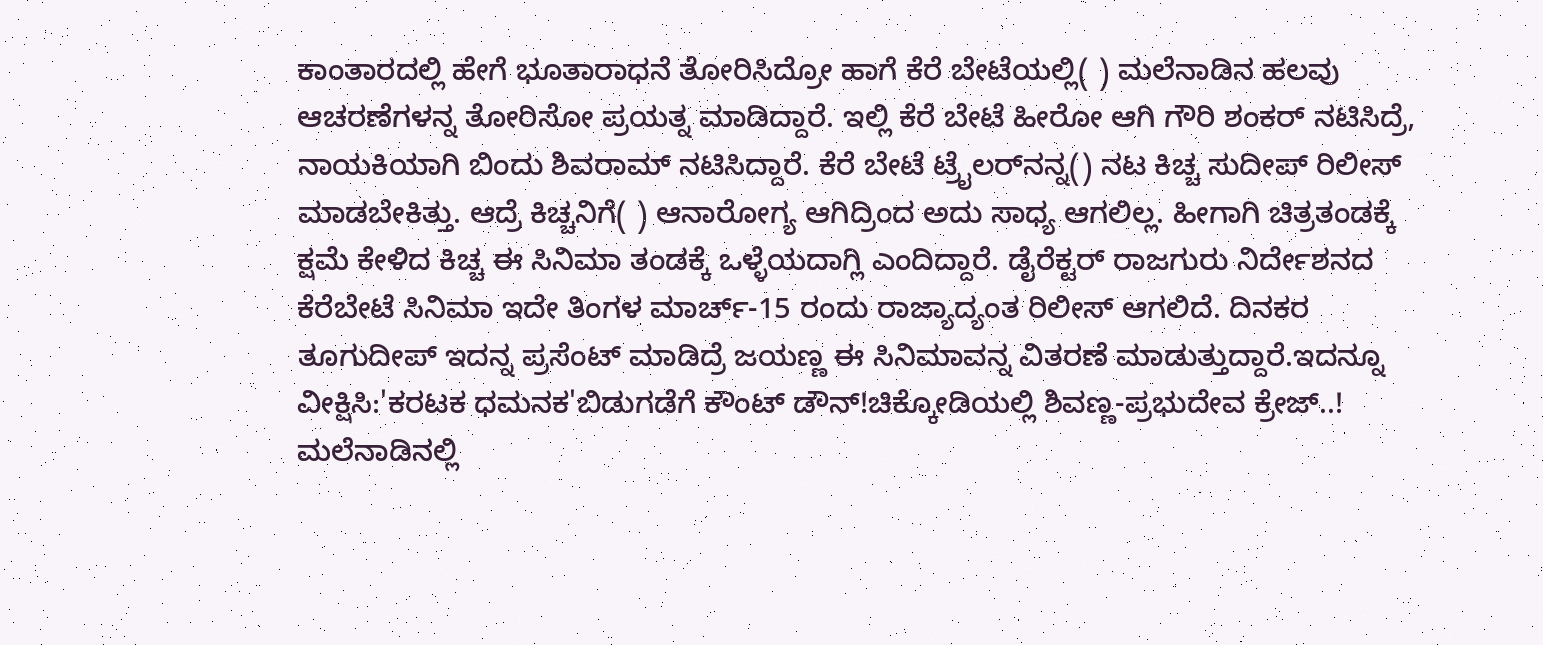ಕಾಂತಾರದಲ್ಲಿ ಹೇಗೆ ಭೂತಾರಾಧನೆ ತೋರಿಸಿದ್ರೋ ಹಾಗೆ ಕೆರೆ ಬೇಟೆಯಲ್ಲಿ( ) ಮಲೆನಾಡಿನ ಹಲವು ಆಚರಣೆಗಳನ್ನ ತೋರಿಸೋ ಪ್ರಯತ್ನ ಮಾಡಿದ್ದಾರೆ. ಇಲ್ಲಿ ಕೆರೆ ಬೇಟೆ ಹೀರೋ ಆಗಿ ಗೌರಿ ಶಂಕರ್ ನಟಿಸಿದ್ರೆ, ನಾಯಕಿಯಾಗಿ ಬಿಂದು ಶಿವರಾಮ್ ನಟಿಸಿದ್ದಾರೆ. ಕೆರೆ ಬೇಟೆ ಟ್ರೈಲರ್‌ನನ್ನ() ನಟ ಕಿಚ್ಚ ಸುದೀಪ್ ರಿಲೀಸ್ ಮಾಡಬೇಕಿತ್ತು. ಆದ್ರೆ ಕಿಚ್ಚನಿಗೆ( ) ಆನಾರೋಗ್ಯ ಆಗಿದ್ರಿಂದ ಅದು ಸಾಧ್ಯ ಆಗಲಿಲ್ಲ. ಹೀಗಾಗಿ ಚಿತ್ರತಂಡಕ್ಕೆ ಕ್ಷಮೆ ಕೇಳಿದ ಕಿಚ್ಚ ಈ ಸಿನಿಮಾ ತಂಡಕ್ಕೆ ಒಳ್ಳೆಯದಾಗ್ಲಿ ಎಂದಿದ್ದಾರೆ. ಡೈರೆಕ್ಟರ್ ರಾಜಗುರು ನಿರ್ದೇಶನದ ಕೆರೆಬೇಟೆ ಸಿನಿಮಾ ಇದೇ ತಿಂಗಳ ಮಾರ್ಚ್-15 ರಂದು ರಾಜ್ಯಾದ್ಯಂತ ರಿಲೀಸ್ ಆಗಲಿದೆ. ದಿನಕರ ತೂಗುದೀಪ್ ಇದನ್ನ ಪ್ರಸೆಂಟ್ ಮಾಡಿದ್ರೆ ಜಯಣ್ಣ ಈ ಸಿನಿಮಾವನ್ನ ವಿತರಣೆ ಮಾಡುತ್ತುದ್ದಾರೆ.ಇದನ್ನೂ ವೀಕ್ಷಿಸಿ:'ಕರಟಕ ಧಮನಕ'ಬಿಡುಗಡೆಗೆ ಕೌಂಟ್ ಡೌನ್!ಚಿಕ್ಕೋಡಿಯಲ್ಲಿ ಶಿವಣ್ಣ-ಪ್ರಭುದೇವ ಕ್ರೇಜ್..! ಮಲೆನಾಡಿನಲ್ಲಿ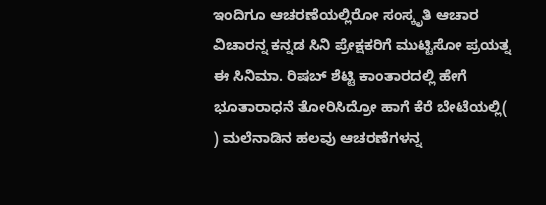ಇಂದಿಗೂ ಆಚರಣೆಯಲ್ಲಿರೋ ಸಂಸ್ಕೃತಿ ಆಚಾರ ವಿಚಾರನ್ನ ಕನ್ನಡ ಸಿನಿ ಪ್ರೇಕ್ಷಕರಿಗೆ ಮುಟ್ಟಿಸೋ ಪ್ರಯತ್ನ ಈ ಸಿನಿಮಾ. ರಿಷಬ್ ಶೆಟ್ಟಿ ಕಾಂತಾರದಲ್ಲಿ ಹೇಗೆ ಭೂತಾರಾಧನೆ ತೋರಿಸಿದ್ರೋ ಹಾಗೆ ಕೆರೆ ಬೇಟೆಯಲ್ಲಿ( ) ಮಲೆನಾಡಿನ ಹಲವು ಆಚರಣೆಗಳನ್ನ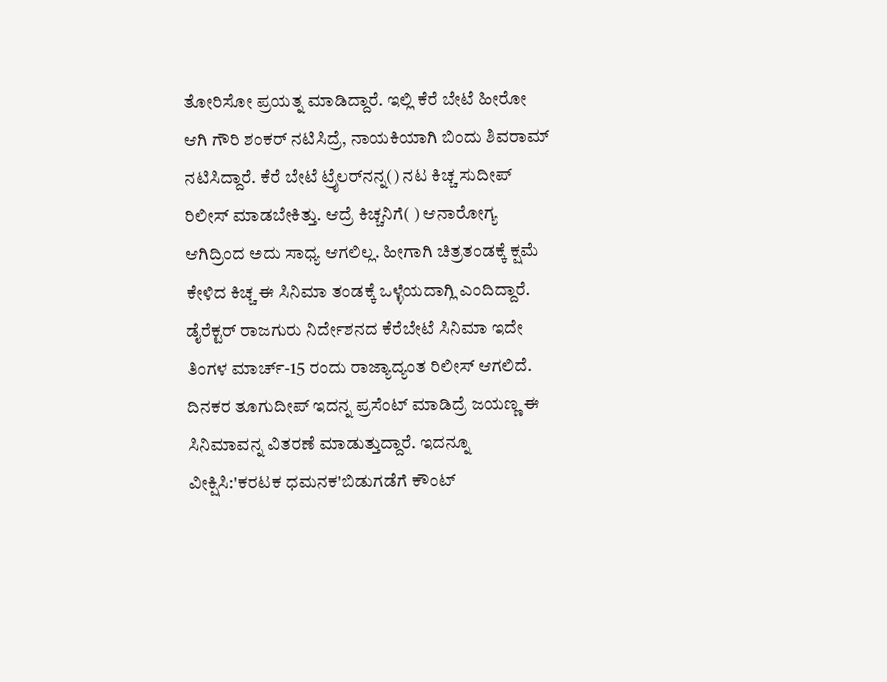ತೋರಿಸೋ ಪ್ರಯತ್ನ ಮಾಡಿದ್ದಾರೆ. ಇಲ್ಲಿ ಕೆರೆ ಬೇಟೆ ಹೀರೋ ಆಗಿ ಗೌರಿ ಶಂಕರ್ ನಟಿಸಿದ್ರೆ, ನಾಯಕಿಯಾಗಿ ಬಿಂದು ಶಿವರಾಮ್ ನಟಿಸಿದ್ದಾರೆ. ಕೆರೆ ಬೇಟೆ ಟ್ರೈಲರ್‌ನನ್ನ() ನಟ ಕಿಚ್ಚ ಸುದೀಪ್ ರಿಲೀಸ್ ಮಾಡಬೇಕಿತ್ತು. ಆದ್ರೆ ಕಿಚ್ಚನಿಗೆ( ) ಆನಾರೋಗ್ಯ ಆಗಿದ್ರಿಂದ ಅದು ಸಾಧ್ಯ ಆಗಲಿಲ್ಲ. ಹೀಗಾಗಿ ಚಿತ್ರತಂಡಕ್ಕೆ ಕ್ಷಮೆ ಕೇಳಿದ ಕಿಚ್ಚ ಈ ಸಿನಿಮಾ ತಂಡಕ್ಕೆ ಒಳ್ಳೆಯದಾಗ್ಲಿ ಎಂದಿದ್ದಾರೆ. ಡೈರೆಕ್ಟರ್ ರಾಜಗುರು ನಿರ್ದೇಶನದ ಕೆರೆಬೇಟೆ ಸಿನಿಮಾ ಇದೇ ತಿಂಗಳ ಮಾರ್ಚ್-15 ರಂದು ರಾಜ್ಯಾದ್ಯಂತ ರಿಲೀಸ್ ಆಗಲಿದೆ. ದಿನಕರ ತೂಗುದೀಪ್ ಇದನ್ನ ಪ್ರಸೆಂಟ್ ಮಾಡಿದ್ರೆ ಜಯಣ್ಣ ಈ ಸಿನಿಮಾವನ್ನ ವಿತರಣೆ ಮಾಡುತ್ತುದ್ದಾರೆ. ಇದನ್ನೂ ವೀಕ್ಷಿಸಿ:'ಕರಟಕ ಧಮನಕ'ಬಿಡುಗಡೆಗೆ ಕೌಂಟ್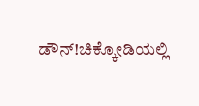ಡೌನ್!ಚಿಕ್ಕೋಡಿಯಲ್ಲಿ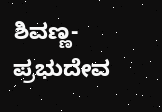ಶಿವಣ್ಣ-ಪ್ರಭುದೇವ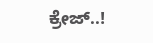ಕ್ರೇಜ್..!